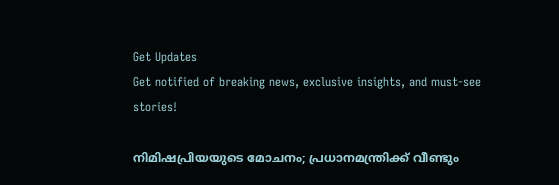Get Updates
Get notified of breaking news, exclusive insights, and must-see stories!

നിമിഷപ്രിയയുടെ മോചനം; പ്രധാനമന്ത്രിക്ക് വീണ്ടും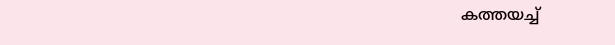കത്തയച്ച്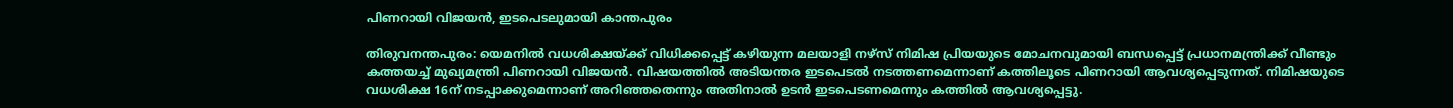പിണറായി വിജയൻ, ഇടപെടലുമായി കാന്തപുരം

തിരുവനന്തപുരം: യെമനിൽ വധശിക്ഷയ്ക്ക് വിധിക്കപ്പെട്ട് കഴിയുന്ന മലയാളി നഴ്‌സ് നിമിഷ പ്രിയയുടെ മോചനവുമായി ബന്ധപ്പെട്ട് പ്രധാനമന്ത്രിക്ക് വീണ്ടും കത്തയച്ച് മുഖ്യമന്ത്രി പിണറായി വിജയൻ. വിഷയത്തിൽ അടിയന്തര ഇടപെടൽ നടത്തണമെന്നാണ് കത്തിലൂടെ പിണറായി ആവശ്യപ്പെടുന്നത്. നിമിഷയുടെ വധശിക്ഷ 16ന് നടപ്പാക്കുമെന്നാണ് അറിഞ്ഞതെന്നും അതിനാൽ ഉടൻ ഇടപെടണമെന്നും കത്തിൽ ആവശ്യപ്പെട്ടു.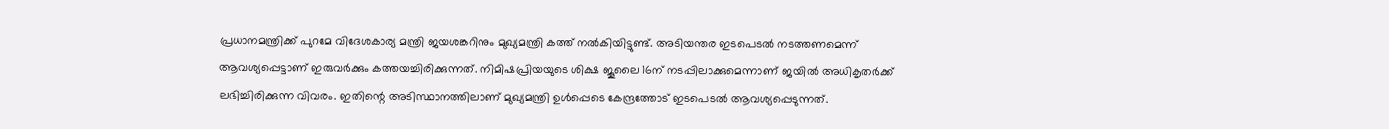പ്രധാനമന്ത്രിക്ക് പുറമേ വിദേശകാര്യ മന്ത്രി ജയശങ്കറിനും മുഖ്യമന്ത്രി കത്ത് നല്‍കിയിട്ടുണ്ട്. അടിയന്തര ഇടപെടല്‍ നടത്തണമെന്ന് ആവശ്യപ്പെട്ടാണ് ഇരുവർക്കും കത്തയച്ചിരിക്കുന്നത്. നിമിഷപ്രിയയുടെ ശിക്ഷ ജൂലൈ 16ന് നടപ്പിലാക്കുമെന്നാണ് ജയിൽ അധികൃതർക്ക് ലഭിച്ചിരിക്കുന്ന വിവരം. ഇതിന്റെ അടിസ്ഥാനത്തിലാണ് മുഖ്യമന്ത്രി ഉൾപ്പെടെ കേന്ദ്രത്തോട് ഇടപെടൽ ആവശ്യപ്പെടുന്നത്.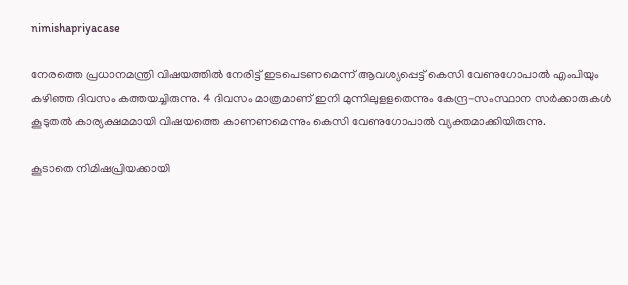nimishapriyacase

നേരത്തെ പ്രധാനമന്ത്രി വിഷയത്തിൽ നേരിട്ട് ഇടപെടണമെന്ന് ആവശ്യപ്പെട്ട് കെസി വേണുഗോപാല്‍ എംപിയും കഴിഞ്ഞ ദിവസം കത്തയച്ചിരുന്നു. 4 ദിവസം മാത്രമാണ് ഇനി മുന്നിലുളളതെന്നും കേന്ദ്ര-സംസ്ഥാന സര്‍ക്കാരുകള്‍ കൂടുതല്‍ കാര്യക്ഷമമായി വിഷയത്തെ കാണണമെന്നും കെസി വേണുഗോപാല്‍ വ്യക്തമാക്കിയിരുന്നു.

കൂടാതെ നിമിഷപ്രിയക്കായി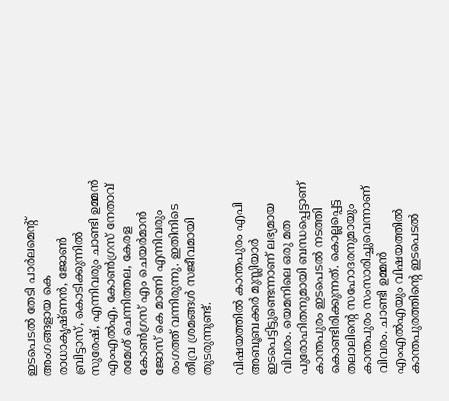ഇടപെടൽ തേടി പാര്‍ലമെന്റ് അംഗങ്ങളായ കെ രാധാകൃഷ്‌ണന്‍, ജോണ്‍ ബ്രിട്ടാസ്, കൊടിക്കുന്നില്‍ സുരേഷ്, എന്നിവരും ചാണ്ടി ഉമ്മന്‍ എംഎല്‍എ, കോണ്‍ഗ്രസ് നേതാവ് രമേശ് ചെന്നിത്തല, കേരള കോണ്‍ഗ്രസ് എം ചെയര്‍മാന്‍ ജോസ് കെ മാണി എന്നിവരും രംഗത്ത് വന്നിരുന്നു. ഇതിനിടെ തീവ്ര ശ്രമങ്ങൾ സജീവമായി തുടരുന്നുണ്ട്.

വിഷയത്തിൽ കാന്തപുരം എപി അബൂബക്കർ മുസ്ലിയാർ ഇടപെട്ടിട്ടുണ്ടെന്നാണ് ലഭ്യമായ വിവരം. യെമനിലെ ഒരു മത പുരോഹിതനുമായി ബന്ധപ്പെട്ടാണ് കാന്തപുരം ഇടപെടൽ നടത്തി കൊണ്ടിരിക്കുന്നത്. കൊല്ലപ്പെട്ട തലാലിന്റെ സഹോദരനുമായും കാന്തപുരം സംസാരിച്ചുവെന്നാണ് വിവരം. ചാണ്ടി ഉമ്മൻ എംഎൽഎയും വിഷയത്തിൽ കാന്തപുരത്തിന്റെ ഇടപെടൽ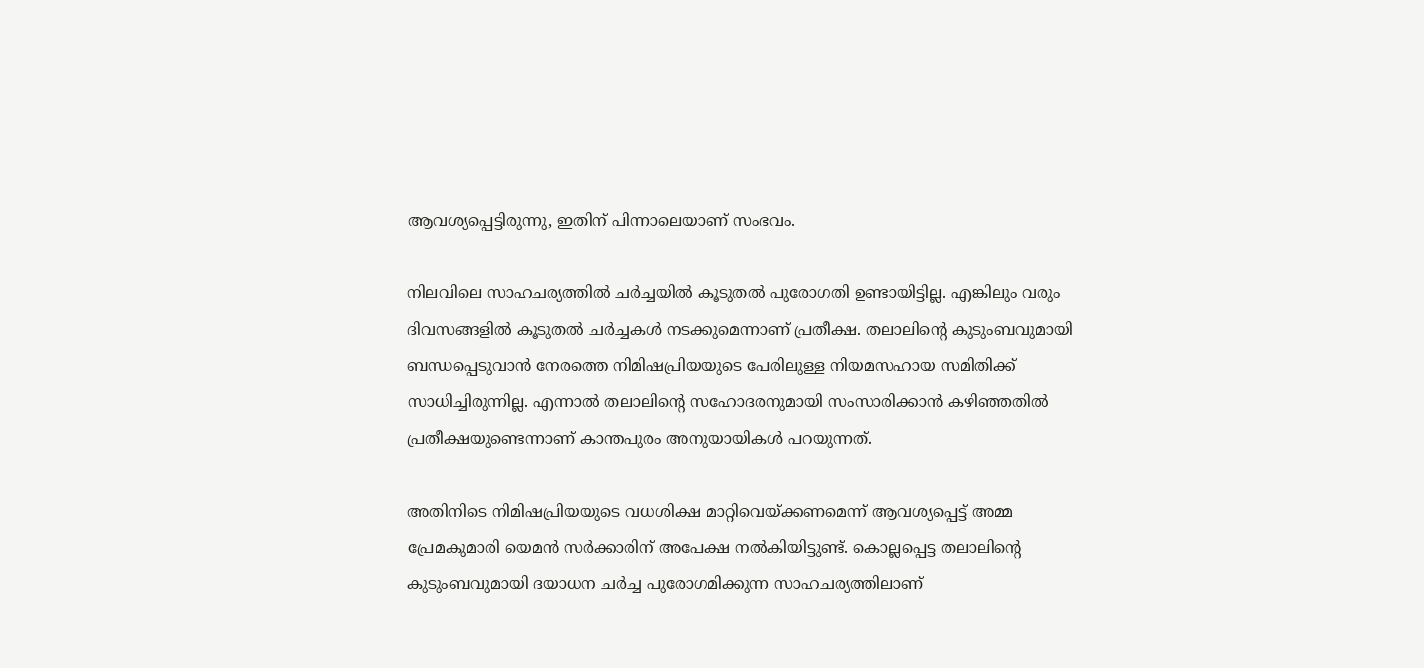ആവശ്യപ്പെട്ടിരുന്നു, ഇതിന് പിന്നാലെയാണ് സംഭവം.

നിലവിലെ സാഹചര്യത്തിൽ ചർച്ചയിൽ കൂടുതൽ പുരോഗതി ഉണ്ടായിട്ടില്ല. എങ്കിലും വരും ദിവസങ്ങളിൽ കൂടുതൽ ചർച്ചകൾ നടക്കുമെന്നാണ് പ്രതീക്ഷ. തലാലിന്റെ കുടുംബവുമായി ബന്ധപ്പെടുവാൻ നേരത്തെ നിമിഷപ്രിയയുടെ പേരിലുള്ള നിയമസഹായ സമിതിക്ക് സാധിച്ചിരുന്നില്ല. എന്നാൽ തലാലിന്റെ സഹോദരനുമായി സംസാരിക്കാൻ കഴിഞ്ഞതിൽ പ്രതീക്ഷയുണ്ടെന്നാണ് കാന്തപുരം അനുയായികൾ പറയുന്നത്.

അതിനിടെ നിമിഷപ്രിയയുടെ വധശിക്ഷ മാറ്റിവെയ്ക്കണമെന്ന് ആവശ്യപ്പെട്ട് അമ്മ പ്രേമകുമാരി യെമൻ സർക്കാരിന് അപേക്ഷ നൽകിയിട്ടുണ്ട്. കൊല്ലപ്പെട്ട തലാലിന്റെ കുടുംബവുമായി ദയാധന ചർച്ച പുരോഗമിക്കുന്ന സാഹചര്യത്തിലാണ്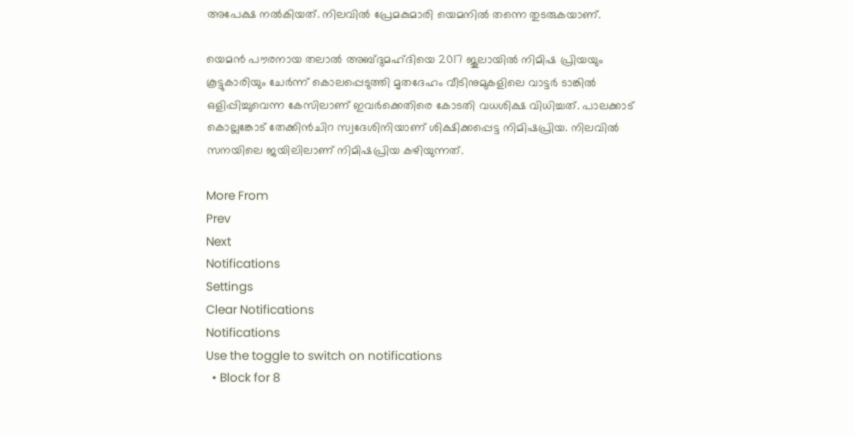അപേക്ഷ നൽകിയത്. നിലവിൽ പ്രേമകുമാരി യെമനിൽ തന്നെ തുടരുകയാണ്.

യെമൻ പൗരനായ തലാൽ അബ്‌ദുമഹ്ദിയെ 2017 ജൂലായില്‍ നിമിഷ പ്രിയയും കൂട്ടുകാരിയും ചേര്‍ന്ന് കൊലപ്പെടുത്തി മൃതദേഹം വീടിനുമുകളിലെ വാട്ടർ ടാങ്കിൽ ഒളിപ്പിച്ചുവെന്ന കേസിലാണ് ഇവർക്കെതിരെ കോടതി വധശിക്ഷ വിധിച്ചത്. പാലക്കാട് കൊല്ലങ്കോട് തേക്കിന്‍ചിറ സ്വദേശിനിയാണ് ശിക്ഷിക്കപ്പെട്ട നിമിഷപ്രിയ. നിലവിൽ സനയിലെ ജയിലിലാണ് നിമിഷപ്രിയ കഴിയുന്നത്.

More From
Prev
Next
Notifications
Settings
Clear Notifications
Notifications
Use the toggle to switch on notifications
  • Block for 8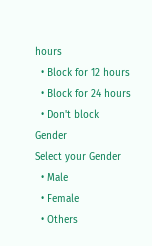hours
  • Block for 12 hours
  • Block for 24 hours
  • Don't block
Gender
Select your Gender
  • Male
  • Female
  • Others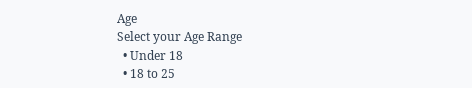Age
Select your Age Range
  • Under 18
  • 18 to 25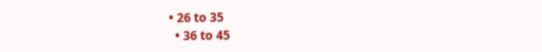• 26 to 35
  • 36 to 45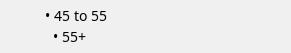• 45 to 55
  • 55+